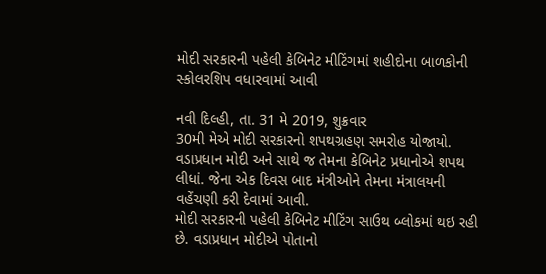મોદી સરકારની પહેલી કેબિનેટ મીટિંગમાં શહીદોના બાળકોની સ્કોલરશિપ વધારવામાં આવી

નવી દિલ્હી, તા. 31 મે 2019, શુક્રવાર
30મી મેએ મોદી સરકારનો શપથગ્રહણ સમરોહ યોજાયો. વડાપ્રધાન મોદી અને સાથે જ તેમના કેબિનેટ પ્રધાનોએ શપથ લીધાં. જેના એક દિવસ બાદ મંત્રીઓને તેમના મંત્રાલયની વહેંચણી કરી દેવામાં આવી.
મોદી સરકારની પહેલી કેબિનેટ મીટિંગ સાઉથ બ્લોકમાં થઇ રહી છે. વડાપ્રધાન મોદીએ પોતાનો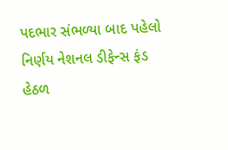પદભાર સંભળ્યા બાદ પહેલો નિર્ણય નેશનલ ડીફેન્સ ફંડ હેઠળ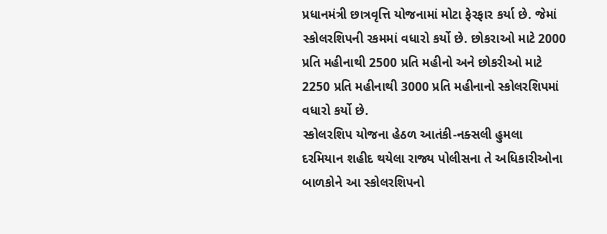પ્રધાનમંત્રી છાત્રવૃત્તિ યોજનામાં મોટા ફેરફાર કર્યા છે. જેમાં સ્કોલરશિપની રકમમાં વધારો કર્યો છે. છોકરાઓ માટે 2000 પ્રતિ મહીનાથી 2500 પ્રતિ મહીનો અને છોકરીઓ માટે 2250 પ્રતિ મહીનાથી 3000 પ્રતિ મહીનાનો સ્કોલરશિપમાં વધારો કર્યો છે.
સ્કોલરશિપ યોજના હેઠળ આતંકી-નક્સલી હુમલા દરમિયાન શહીદ થયેલા રાજ્ય પોલીસના તે અધિકારીઓના બાળકોને આ સ્કોલરશિપનો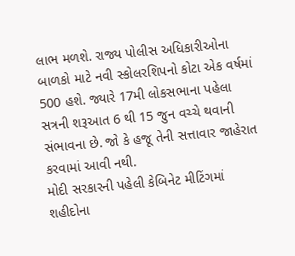લાભ મળશે. રાજ્ય પોલીસ અધિકારીઓના બાળકો માટે નવી સ્કોલરશિપનો કોટા એક વર્ષમાં 500 હશે. જ્યારે 17મી લોકસભાના પહેલા સત્રની શરૂઆત 6 થી 15 જુન વચ્ચે થવાની સંભાવના છે. જો કે હજૂ તેની સત્તાવાર જાહેરાત કરવામાં આવી નથી.
મોદી સરકારની પહેલી કેબિનેટ મીટિંગમાં શહીદોના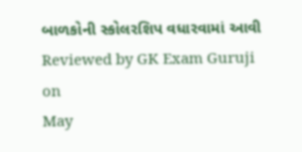બાળકોની સ્કોલરશિપ વધારવામાં આવી
Reviewed by GK Exam Guruji
on
May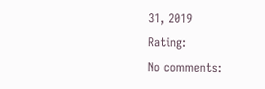31, 2019
Rating:
No comments: